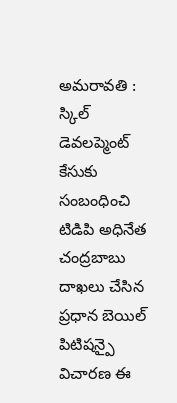అమరావతి : స్కిల్ డెవలప్మెంట్ కేసుకు సంబంధించి టిడిపి అధినేత చంద్రబాబు దాఖలు చేసిన ప్రధాన బెయిల్ పిటిషన్పై విచారణ ఈ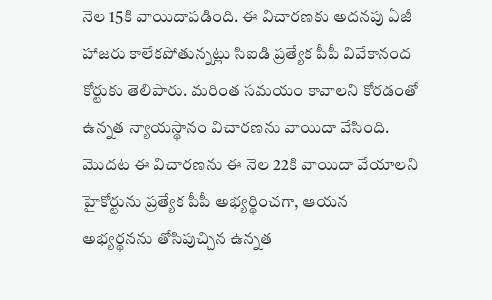నెల 15కి వాయిదాపడింది. ఈ విచారణకు అదనపు ఏజీ హాజరు కాలేకపోతున్నట్లు సిఐడి ప్రత్యేక పీపీ వివేకానంద కోర్టుకు తెలిపారు. మరింత సమయం కావాలని కోరడంతో ఉన్నత న్యాయస్థానం విచారణను వాయిదా వేసింది. మొదట ఈ విచారణను ఈ నెల 22కి వాయిదా వేయాలని హైకోర్టును ప్రత్యేక పీపీ అభ్యర్థించగా, ఆయన అభ్యర్థనను తోసిపుచ్చిన ఉన్నత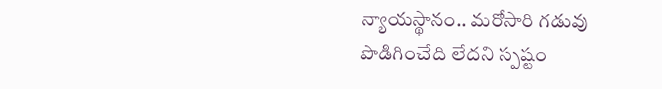న్యాయస్థానం.. మరోసారి గడువు పొడిగించేది లేదని స్పష్టం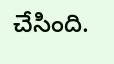చేసింది.